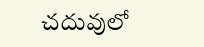చదువులో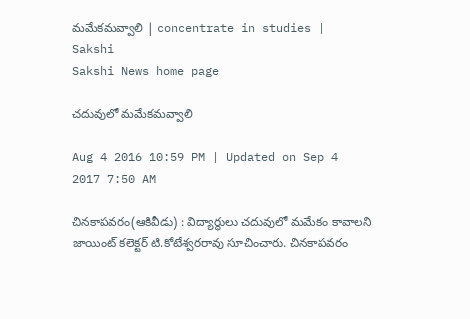మమేకమవ్వాలి | concentrate in studies | Sakshi
Sakshi News home page

చదువులో మమేకమవ్వాలి

Aug 4 2016 10:59 PM | Updated on Sep 4 2017 7:50 AM

చినకాపవరం(ఆకివీడు) : విద్యార్థులు చదువులో మమేకం కావాలని జాయింట్‌ కలెక్టర్‌ టి.కోటేశ్వరరావు సూచించారు. చినకాపవరం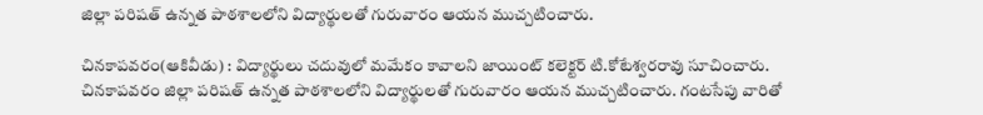జిల్లా పరిషత్‌ ఉన్నత పాఠశాలలోని విద్యార్థులతో గురువారం ఆయన ముచ్చటించారు.

చినకాపవరం(ఆకివీడు) : విద్యార్థులు చదువులో మమేకం కావాలని జాయింట్‌ కలెక్టర్‌ టి.కోటేశ్వరరావు సూచించారు. చినకాపవరం జిల్లా పరిషత్‌ ఉన్నత పాఠశాలలోని విద్యార్థులతో గురువారం ఆయన ముచ్చటించారు. గంటసేపు వారితో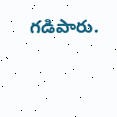గడిపారు.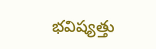భవిష్యత్తు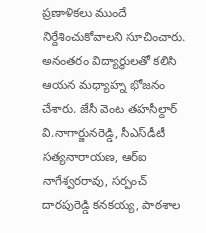ప్రణాళికలు ముందే నిర్దేశించుకోవాలని సూచించారు. అనంతరం విద్యార్థులతో కలిసి ఆయన మధ్యాహ్న భోజనం చేశారు. జేసీ వెంట తహసీల్దార్‌ వి.నాగార్జునరెడ్డి, సీఎస్‌డీటీ సత్యనారాయణ, ఆర్‌ఐ నాగేశ్వరరావు, సర్పంచ్‌ దారపురెడ్డి కనకయ్య, పాఠశాల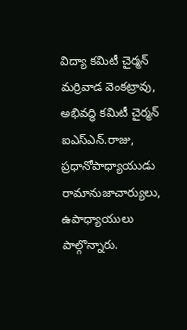విద్యా కమిటీ చైర్మన్‌ మర్రివాడ వెంకట్రావు, అభివద్ధి కమిటీ చైర్మన్‌ ఐఎస్‌ఎన్‌.రాజు, ప్రధానోపాధ్యాయుడు రామానుజాచార్యులు, ఉపాధ్యాయులు పాల్గొన్నారు.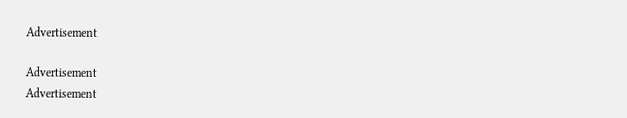Advertisement

Advertisement
Advertisement